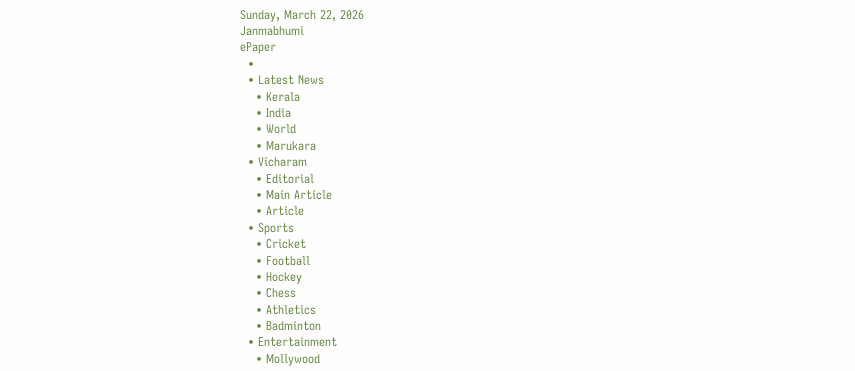Sunday, March 22, 2026
Janmabhumi
ePaper
  •
  • Latest News
    • Kerala
    • India
    • World
    • Marukara
  • Vicharam
    • Editorial
    • Main Article
    • Article
  • Sports
    • Cricket
    • Football
    • Hockey
    • Chess
    • Athletics
    • Badminton
  • Entertainment
    • Mollywood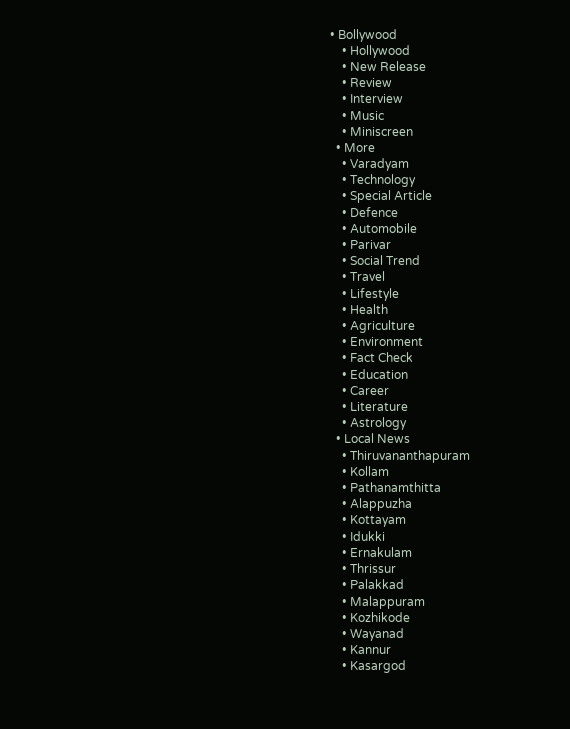• Bollywood
    • Hollywood
    • New Release
    • Review
    • Interview
    • Music
    • Miniscreen
  • More
    • Varadyam
    • Technology
    • Special Article
    • Defence
    • Automobile
    • Parivar
    • Social Trend
    • Travel
    • Lifestyle
    • Health
    • Agriculture
    • Environment
    • Fact Check
    • Education
    • Career
    • Literature
    • Astrology
  • Local News
    • Thiruvananthapuram
    • Kollam
    • Pathanamthitta
    • Alappuzha
    • Kottayam
    • Idukki
    • Ernakulam
    • Thrissur
    • Palakkad
    • Malappuram
    • Kozhikode
    • Wayanad
    • Kannur
    • Kasargod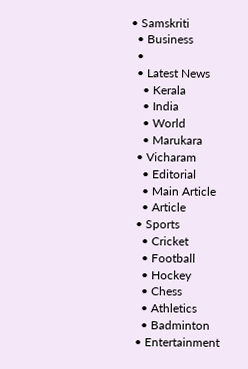• Samskriti
  • Business
  •
  • Latest News
    • Kerala
    • India
    • World
    • Marukara
  • Vicharam
    • Editorial
    • Main Article
    • Article
  • Sports
    • Cricket
    • Football
    • Hockey
    • Chess
    • Athletics
    • Badminton
  • Entertainment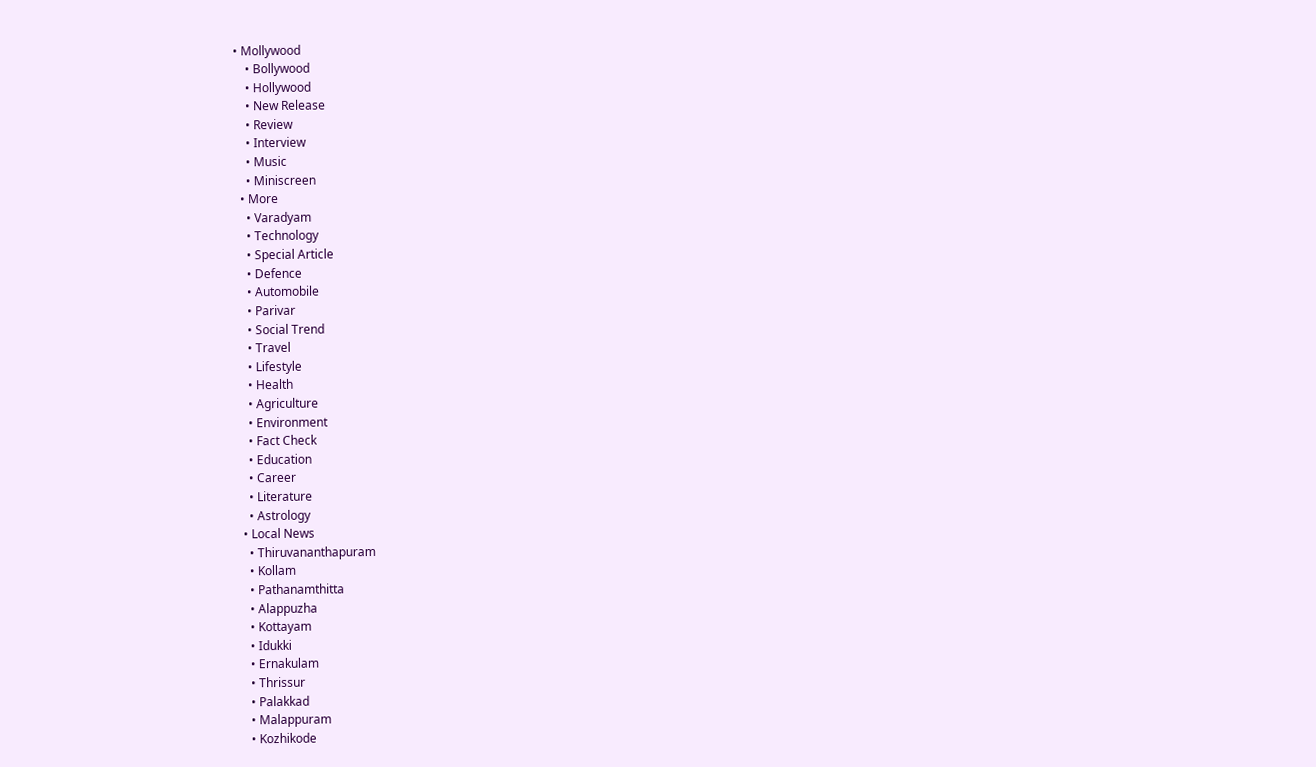• Mollywood
    • Bollywood
    • Hollywood
    • New Release
    • Review
    • Interview
    • Music
    • Miniscreen
  • More
    • Varadyam
    • Technology
    • Special Article
    • Defence
    • Automobile
    • Parivar
    • Social Trend
    • Travel
    • Lifestyle
    • Health
    • Agriculture
    • Environment
    • Fact Check
    • Education
    • Career
    • Literature
    • Astrology
  • Local News
    • Thiruvananthapuram
    • Kollam
    • Pathanamthitta
    • Alappuzha
    • Kottayam
    • Idukki
    • Ernakulam
    • Thrissur
    • Palakkad
    • Malappuram
    • Kozhikode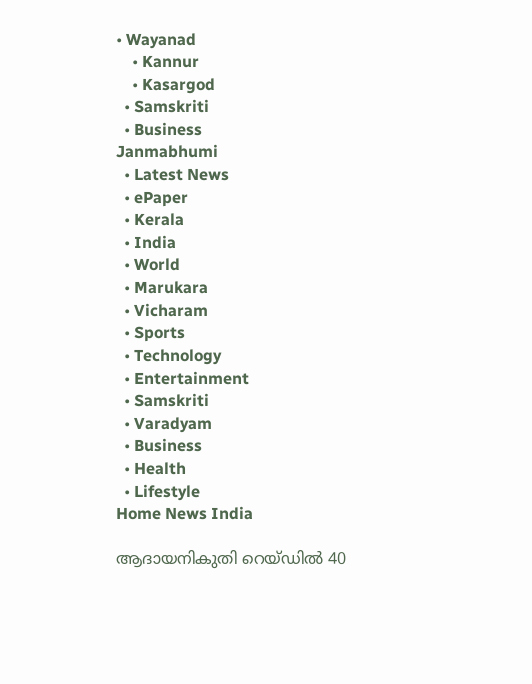• Wayanad
    • Kannur
    • Kasargod
  • Samskriti
  • Business
Janmabhumi
  • Latest News
  • ePaper
  • Kerala
  • India
  • World
  • Marukara
  • Vicharam
  • Sports
  • Technology
  • Entertainment
  • Samskriti
  • Varadyam
  • Business
  • Health
  • Lifestyle
Home News India

ആദായനികുതി റെയ്ഡില്‍ 40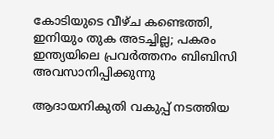കോടിയുടെ വീഴ്ച കണ്ടെത്തി, ഇനിയും തുക അടച്ചില്ല; പകരം ഇന്ത്യയിലെ പ്രവര്‍ത്തനം ബിബിസി അവസാനിപ്പിക്കുന്നു

ആദായനികുതി വകുപ്പ് നടത്തിയ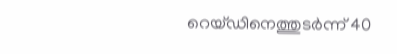റെയ്ഡിനെത്തുടര്‍ന്ന് 40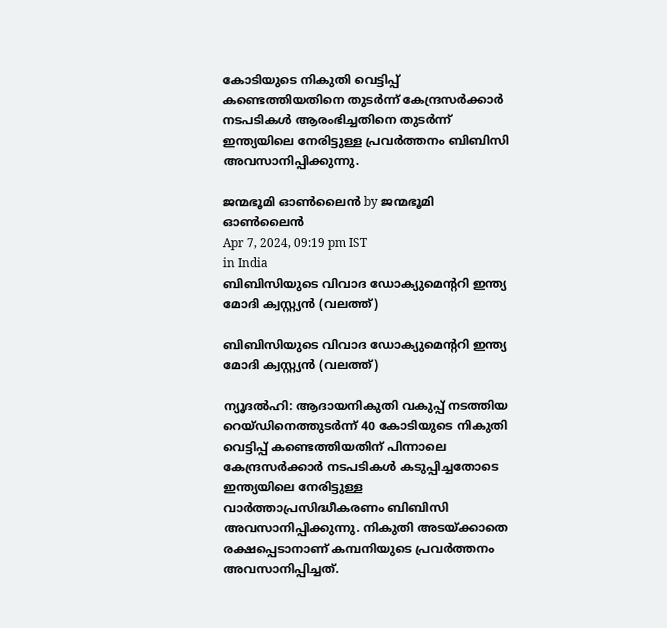കോടിയുടെ നികുതി വെട്ടിപ്പ് കണ്ടെത്തിയതിനെ തുടര്‍ന്ന് കേന്ദ്രസര്‍ക്കാര്‍ നടപടികള്‍ ആരംഭിച്ചതിനെ തുടര്‍ന്ന് ഇന്ത്യയിലെ നേരിട്ടുള്ള പ്രവര്‍ത്തനം ബിബിസി അവസാനിപ്പിക്കുന്നു.

ജന്മഭൂമി ഓണ്‍ലൈന്‍ by ജന്മഭൂമി ഓണ്‍ലൈന്‍
Apr 7, 2024, 09:19 pm IST
in India
ബിബിസിയുടെ വിവാദ ഡോക്യുമെന്‍ററി ഇന്ത്യ മോദി ക്വസ്റ്റ്യന്‍ (വലത്ത്)

ബിബിസിയുടെ വിവാദ ഡോക്യുമെന്‍ററി ഇന്ത്യ മോദി ക്വസ്റ്റ്യന്‍ (വലത്ത്)

ന്യൂദല്‍ഹി: ആദായനികുതി വകുപ്പ് നടത്തിയ റെയ്ഡിനെത്തുടര്‍ന്ന് 40 കോടിയുടെ നികുതി വെട്ടിപ്പ് കണ്ടെത്തിയതിന് പിന്നാലെ കേന്ദ്രസര്‍ക്കാര്‍ നടപടികള്‍ കടുപ്പിച്ചതോടെ  ഇന്ത്യയിലെ നേരിട്ടുള്ള വാര്‍ത്താപ്രസിദ്ധീകരണം ബിബിസി അവസാനിപ്പിക്കുന്നു. നികുതി അടയ്‌ക്കാതെ രക്ഷപ്പെടാനാണ് കമ്പനിയുടെ പ്രവര്‍ത്തനം അവസാനിപ്പിച്ചത്.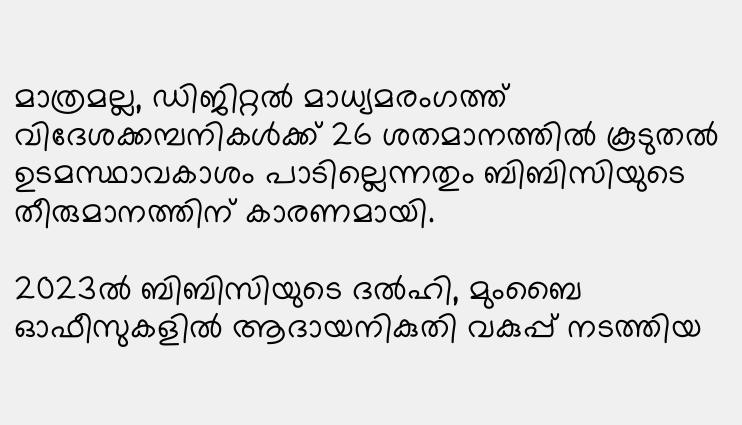മാത്രമല്ല, ഡിജിറ്റല്‍ മാധ്യമരംഗത്ത് വിദേശക്കമ്പനികള്‍ക്ക് 26 ശതമാനത്തില്‍ കൂടുതല്‍ ഉടമസ്ഥാവകാശം പാടില്ലെന്നതും ബിബിസിയുടെ തീരുമാനത്തിന് കാരണമായി.

2023ല്‍ ബിബിസിയുടെ ദല്‍ഹി, മുംബൈ ഓഫീസുകളില്‍ ആദായനികുതി വകുപ്പ് നടത്തിയ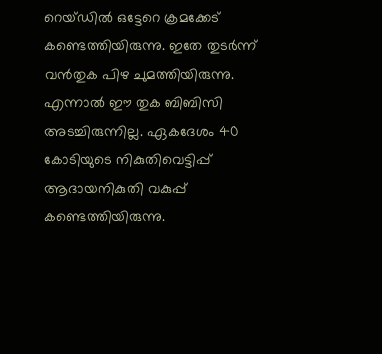റെയ്ഡില്‍ ഒട്ടേറെ ക്രമക്കേട് കണ്ടെത്തിയിരുന്നു. ഇതേ തുടര്‍ന്ന് വന്‍തുക പിഴ ചുമത്തിയിരുന്നു. എന്നാല്‍ ഈ തുക ബിബിസി അടച്ചിരുന്നില്ല. ഏകദേശം 40 കോടിയുടെ നികുതിവെട്ടിപ്പ് ആദായനികുതി വകുപ്പ് കണ്ടെത്തിയിരുന്നു.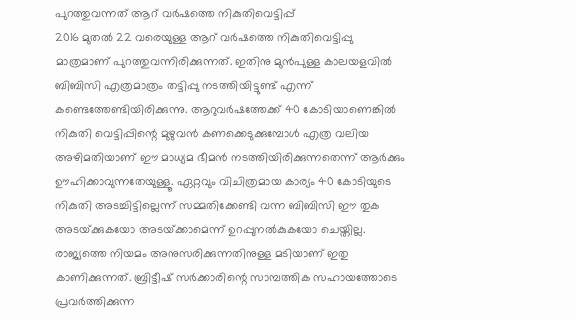പുറത്തുവന്നത് ആറ് വര്‍ഷത്തെ നികുതിവെട്ടിപ്പ്
2016 മുതല്‍ 22 വരെയുള്ള ആറ് വര്‍ഷത്തെ നികുതിവെട്ടിപ്പു മാത്രമാണ് പുറത്തുവന്നിരിക്കുന്നത്. ഇതിനു മുന്‍പുള്ള കാലയളവില്‍ ബിബിസി എത്രമാത്രം തട്ടിപ്പു നടത്തിയിട്ടുണ്ട് എന്ന് കണ്ടെത്തേണ്ടിയിരിക്കുന്നു. ആറുവര്‍ഷത്തേക്ക് 40 കോടിയാണെങ്കില്‍ നികുതി വെട്ടിപ്പിന്റെ മുഴുവന്‍ കണക്കെടുക്കുമ്പോള്‍ എത്ര വലിയ അഴിമതിയാണ് ഈ മാധ്യമ ഭീമന്‍ നടത്തിയിരിക്കുന്നതെന്ന് ആര്‍ക്കും ഊഹിക്കാവുന്നതേയുള്ളൂ. ഏറ്റവും വിചിത്രമായ കാര്യം 40 കോടിയുടെ നികുതി അടച്ചിട്ടില്ലെന്ന് സമ്മതിക്കേണ്ടി വന്ന ബിബിസി ഈ തുക അടയ്‌ക്കുകയോ അടയ്‌ക്കാമെന്ന് ഉറപ്പുനല്‍കുകയോ ചെയ്തില്ല. രാജ്യത്തെ നിയമം അനുസരിക്കുന്നതിനുള്ള മടിയാണ് ഇതു കാണിക്കുന്നത്. ബ്രിട്ടീഷ് സര്‍ക്കാരിന്റെ സാമ്പത്തിക സഹായത്തോടെ പ്രവര്‍ത്തിക്കുന്ന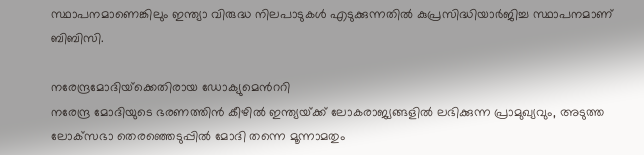സ്ഥാപനമാണെങ്കിലും ഇന്ത്യാ വിരുദ്ധ നിലപാടുകള്‍ എടുക്കുന്നതില്‍ കുപ്രസിദ്ധിയാര്‍ജിച്ച സ്ഥാപനമാണ് ബിബിസി.

നരേന്ദ്രമോദിയ്‌ക്കെതിരായ ഡോക്യുമെന്‍ററി
നരേന്ദ്ര മോദിയുടെ ഭരണത്തിന്‍ കീഴില്‍ ഇന്ത്യയ്‌ക്ക് ലോകരാജ്യങ്ങളില്‍ ലഭിക്കുന്ന പ്രാമുഖ്യവും, അടുത്ത ലോക്‌സഭാ തെരഞ്ഞെടുപ്പില്‍ മോദി തന്നെ മൂന്നാമതും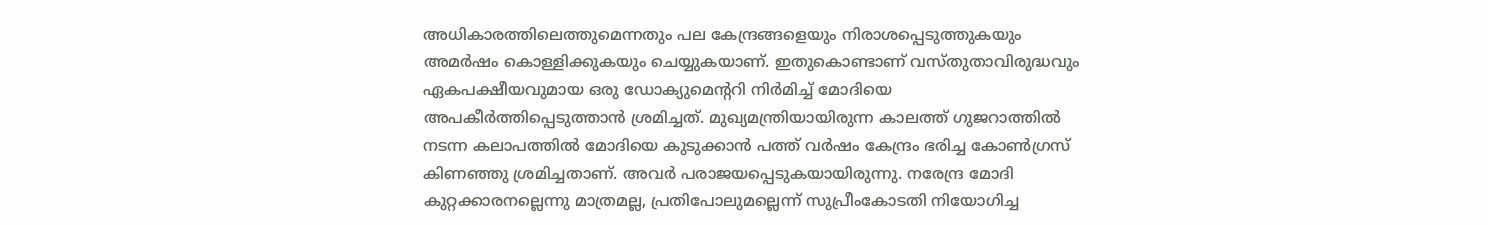അധികാരത്തിലെത്തുമെന്നതും പല കേന്ദ്രങ്ങളെയും നിരാശപ്പെടുത്തുകയും അമര്‍ഷം കൊള്ളിക്കുകയും ചെയ്യുകയാണ്. ഇതുകൊണ്ടാണ് വസ്തുതാവിരുദ്ധവും ഏകപക്ഷീയവുമായ ഒരു ഡോക്യുമെന്‍ററി നിര്‍മിച്ച് മോദിയെ അപകീര്‍ത്തിപ്പെടുത്താന്‍ ശ്രമിച്ചത്. മുഖ്യമന്ത്രിയായിരുന്ന കാലത്ത് ഗുജറാത്തില്‍ നടന്ന കലാപത്തില്‍ മോദിയെ കുടുക്കാന്‍ പത്ത് വര്‍ഷം കേന്ദ്രം ഭരിച്ച കോണ്‍ഗ്രസ് കിണഞ്ഞു ശ്രമിച്ചതാണ്. അവര്‍ പരാജയപ്പെടുകയായിരുന്നു. നരേന്ദ്ര മോദി കുറ്റക്കാരനല്ലെന്നു മാത്രമല്ല, പ്രതിപോലുമല്ലെന്ന് സുപ്രീംകോടതി നിയോഗിച്ച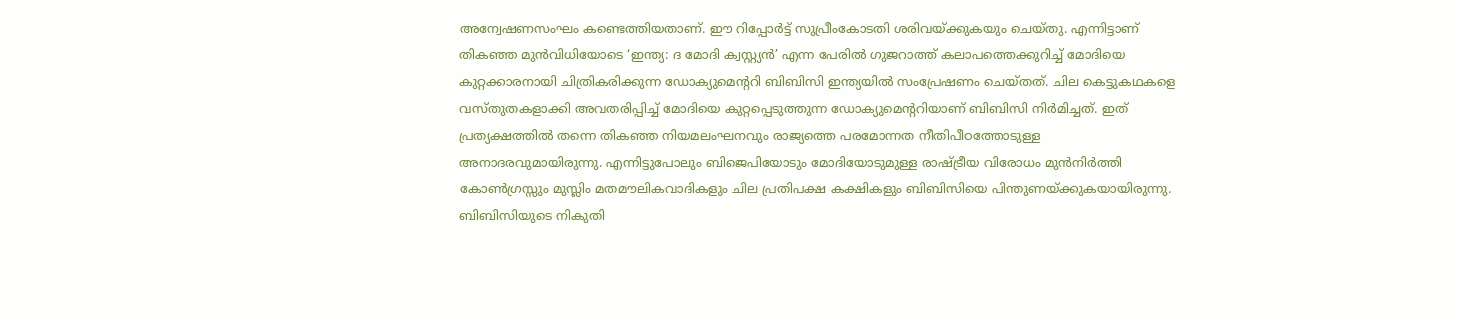അന്വേഷണസംഘം കണ്ടെത്തിയതാണ്. ഈ റിപ്പോര്‍ട്ട് സുപ്രീംകോടതി ശരിവയ്‌ക്കുകയും ചെയ്തു. എന്നിട്ടാണ് തികഞ്ഞ മുന്‍വിധിയോടെ ‘ഇന്ത്യ: ദ മോദി ക്വസ്റ്റ്യന്‍’ എന്ന പേരില്‍ ഗുജറാത്ത് കലാപത്തെക്കുറിച്ച് മോദിയെ കുറ്റക്കാരനായി ചിത്രികരിക്കുന്ന ഡോക്യുമെന്‍ററി ബിബിസി ഇന്ത്യയില്‍ സംപ്രേഷണം ചെയ്തത്. ചില കെട്ടുകഥകളെ വസ്തുതകളാക്കി അവതരിപ്പിച്ച് മോദിയെ കുറ്റപ്പെടുത്തുന്ന ഡോക്യുമെന്‍ററിയാണ് ബിബിസി നിര്‍മിച്ചത്. ഇത്  പ്രത്യക്ഷത്തില്‍ തന്നെ തികഞ്ഞ നിയമലംഘനവും രാജ്യത്തെ പരമോന്നത നീതിപീഠത്തോടുള്ള അനാദരവുമായിരുന്നു. എന്നിട്ടുപോലും ബിജെപിയോടും മോദിയോടുമുള്ള രാഷ്‌ട്രീയ വിരോധം മുന്‍നിര്‍ത്തി കോണ്‍ഗ്രസ്സും മുസ്ലിം മതമൗലികവാദികളും ചില പ്രതിപക്ഷ കക്ഷികളും ബിബിസിയെ പിന്തുണയ്‌ക്കുകയായിരുന്നു. ബിബിസിയുടെ നികുതി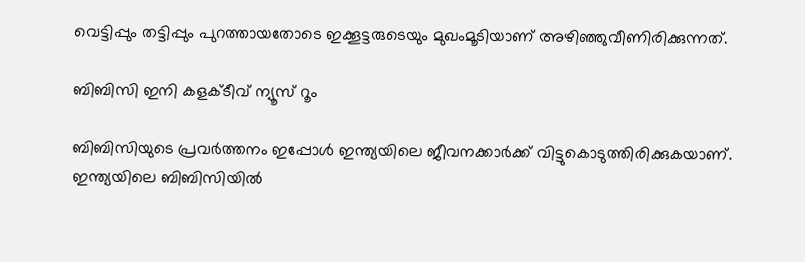വെട്ടിപ്പും തട്ടിപ്പും പുറത്തായതോടെ ഇക്കൂട്ടരുടെയും മുഖംമൂടിയാണ് അഴിഞ്ഞുവീണിരിക്കുന്നത്.

ബിബിസി ഇനി കളക്ടീവ് ന്യൂസ് റൂം

ബിബിസിയുടെ പ്രവര്‍ത്തനം ഇപ്പോള്‍ ഇന്ത്യയിലെ ജീവനക്കാര്‍ക്ക് വിട്ടുകൊടുത്തിരിക്കുകയാണ്. ഇന്ത്യയിലെ ബിബിസിയില്‍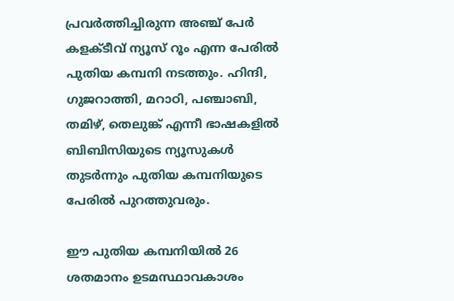പ്രവര്‍ത്തിച്ചിരുന്ന അഞ്ച് പേര്‍ കളക്ടീവ് ന്യൂസ് റൂം എന്ന പേരില്‍ പുതിയ കമ്പനി നടത്തും. ഹിന്ദി, ഗുജറാത്തി, മറാഠി, പഞ്ചാബി, തമിഴ്, തെലുങ്ക് എന്നീ ഭാഷകളില്‍ ബിബിസിയുടെ ന്യൂസുകള്‍ തുടര്‍ന്നും പുതിയ കമ്പനിയുടെ പേരില്‍ പുറത്തുവരും.

ഈ പുതിയ കമ്പനിയില്‍ 26 ശതമാനം ഉടമസ്ഥാവകാശം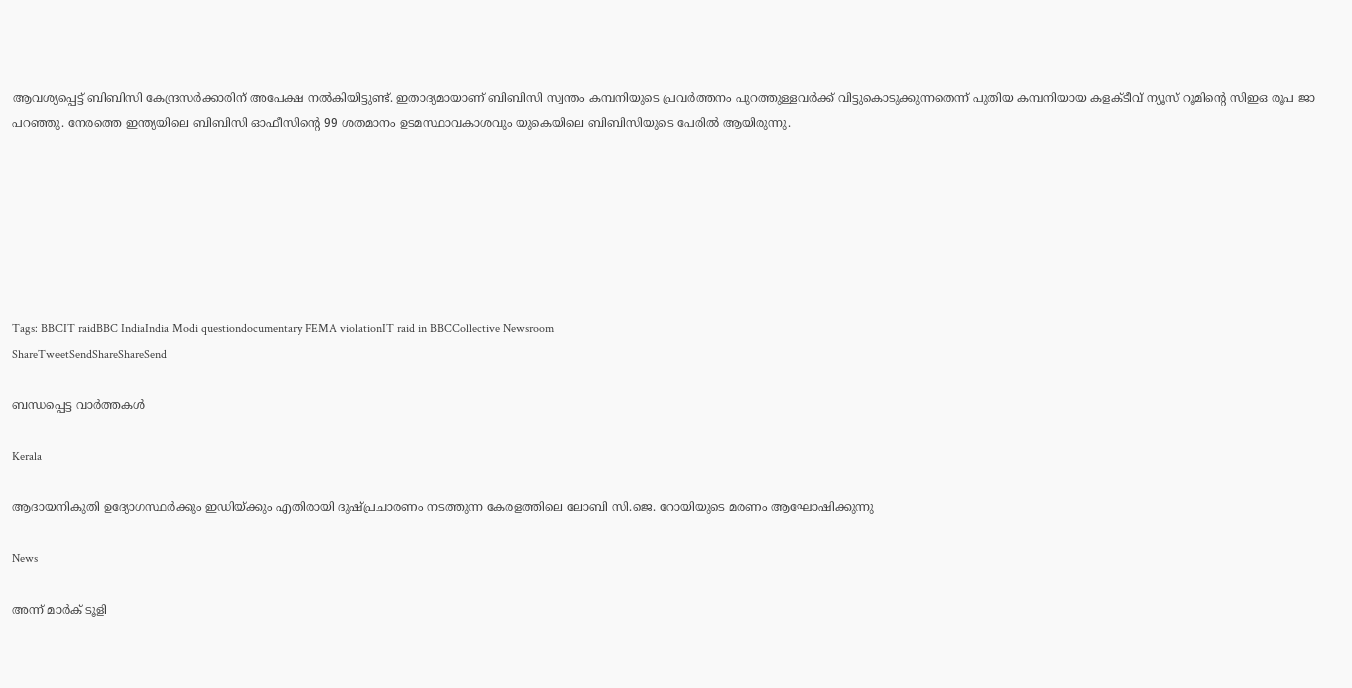ആവശ്യപ്പെട്ട് ബിബിസി കേന്ദ്രസര്‍ക്കാരിന് അപേക്ഷ നല്‍കിയിട്ടുണ്ട്. ഇതാദ്യമായാണ് ബിബിസി സ്വന്തം കമ്പനിയുടെ പ്രവര്‍ത്തനം പുറത്തുള്ളവര്‍ക്ക് വിട്ടുകൊടുക്കുന്നതെന്ന് പുതിയ കമ്പനിയായ കളക്ടീവ് ന്യൂസ് റൂമിന്റെ സിഇഒ രൂപ ജാ പറഞ്ഞു. നേരത്തെ ഇന്ത്യയിലെ ബിബിസി ഓഫീസിന്റെ 99 ശതമാനം ഉടമസ്ഥാവകാശവും യുകെയിലെ ബിബിസിയുടെ പേരില്‍ ആയിരുന്നു.







Tags: BBCIT raidBBC IndiaIndia Modi questiondocumentary FEMA violationIT raid in BBCCollective Newsroom
ShareTweetSendShareShareSend

ബന്ധപ്പെട്ട വാര്‍ത്തകള്‍

Kerala

ആദായനികുതി ഉദ്യോഗസ്ഥര്‍ക്കും ഇഡിയ്‌ക്കും എതിരായി ദുഷ്പ്രചാരണം നടത്തുന്ന കേരളത്തിലെ ലോബി സി.ജെ. റോയിയുടെ മരണം ആഘോഷിക്കുന്നു

News

അന്ന് മാർക് ടൂളി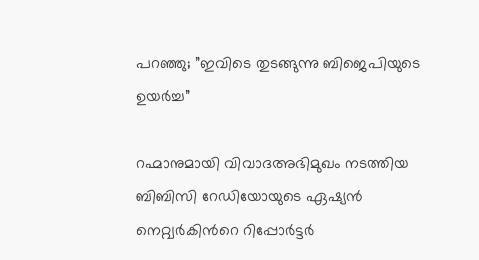പറഞ്ഞു; ”ഇവിടെ തുടങ്ങുന്നു ബിജെപിയുടെ ഉയർച്ച”

റഹ്മാനുമായി വിവാദഅഭിമുഖം നടത്തിയ ബിബിസി റേഡിയോയുടെ ഏഷ്യന്‍ നെറ്റ്വര്‍കിന്‍റെ റിപ്പോര്‍ട്ടര്‍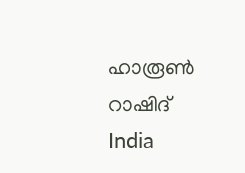ഹാരൂണ്‍ റാഷിദ്
India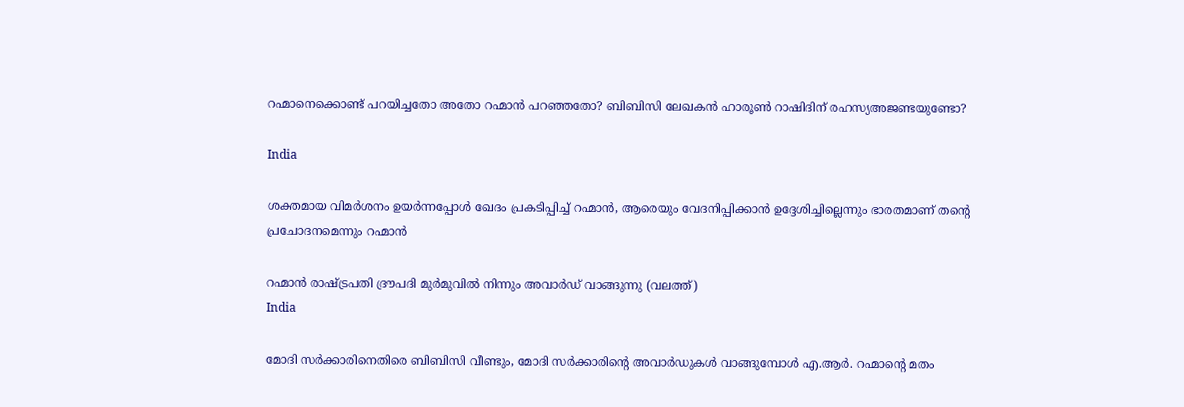റഹ്മാനെക്കൊണ്ട് പറയിച്ചതോ അതോ റഹ്മാന്‍ പറഞ്ഞതോ? ബിബിസി ലേഖകന്‍ ഹാരൂണ്‍ റാഷിദിന് രഹസ്യഅജണ്ടയുണ്ടോ?

India

ശക്തമായ വിമര്‍ശനം ഉയര്‍ന്നപ്പോള്‍ ഖേദം പ്രകടിപ്പിച്ച് റഹ്മാന്‍, ആരെയും വേദനിപ്പിക്കാന്‍ ഉദ്ദേശിച്ചില്ലെന്നും ഭാരതമാണ് തന്റെ പ്രചോദനമെന്നും റഹ്മാന്‍

റഹ്മാന്‍ രാഷ്ട്രപതി ദ്രൗപദി മുര്‍മുവില്‍ നിന്നും അവാര്‍ഡ് വാങ്ങുന്നു (വലത്ത്)
India

മോദി സര്‍ക്കാരിനെതിരെ ബിബിസി വീണ്ടും, മോദി സര്‍ക്കാരിന്റെ അവാര്‍ഡുകള്‍ വാങ്ങുമ്പോള്‍ എ.ആര്‍. റഹ്മാന്റെ മതം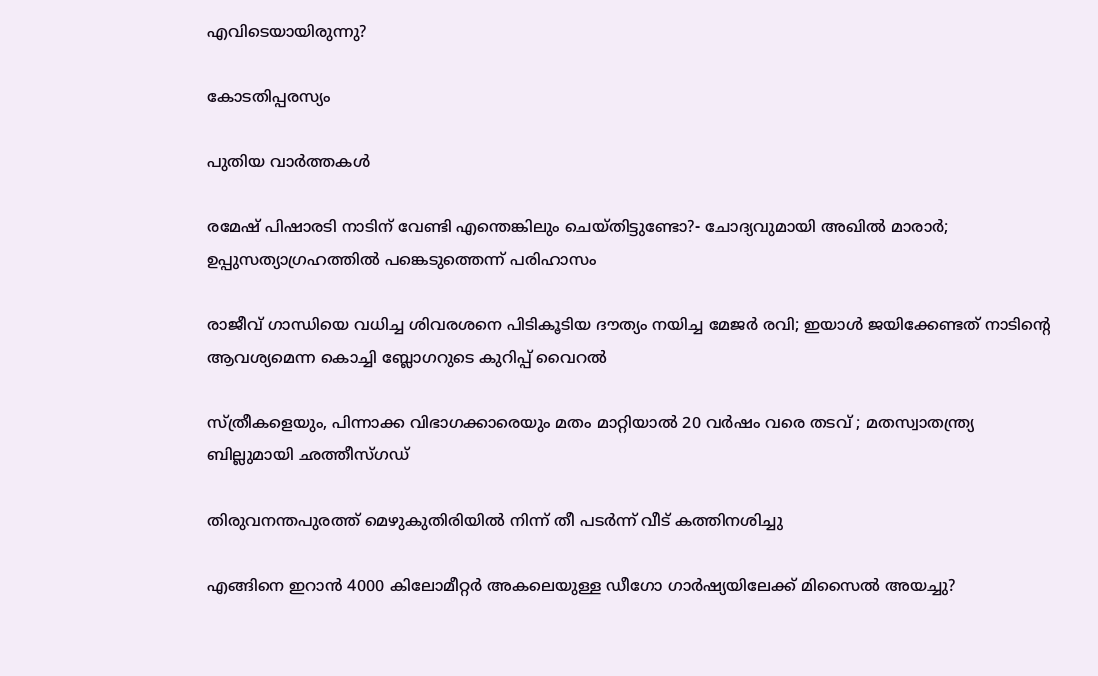എവിടെയായിരുന്നു?

കോടതിപ്പരസ്യം

പുതിയ വാര്‍ത്തകള്‍

രമേഷ് പിഷാരടി നാടിന് വേണ്ടി എന്തെങ്കിലും ചെയ്തിട്ടുണ്ടോ?- ചോദ്യവുമായി അഖില്‍ മാരാര്‍; ഉപ്പുസത്യാഗ്രഹത്തില്‍ പങ്കെടുത്തെന്ന് പരിഹാസം

രാജീവ് ഗാന്ധിയെ വധിച്ച ശിവരശനെ പിടികൂടിയ ദൗത്യം നയിച്ച മേജർ രവി; ഇയാള്‍ ജയിക്കേണ്ടത് നാടിന്റെ ആവശ്യമെന്ന കൊച്ചി ബ്ലോഗറുടെ കുറിപ്പ് വൈറല്‍

സ്ത്രീകളെയും, പിന്നാക്ക വിഭാഗക്കാരെയും മതം മാറ്റിയാൽ 20 വർഷം വരെ തടവ് ; മതസ്വാതന്ത്ര്യ ബില്ലുമായി ഛത്തീസ്ഗഡ്

തിരുവനന്തപുരത്ത് മെഴുകുതിരിയില്‍ നിന്ന് തീ പടര്‍ന്ന് വീട് കത്തിനശിച്ചു

എങ്ങിനെ ഇറാന്‍ 4000 കിലോമീറ്റർ അകലെയുള്ള ഡീഗോ ഗാർഷ്യയിലേക്ക് മിസൈല്‍ അയച്ചു?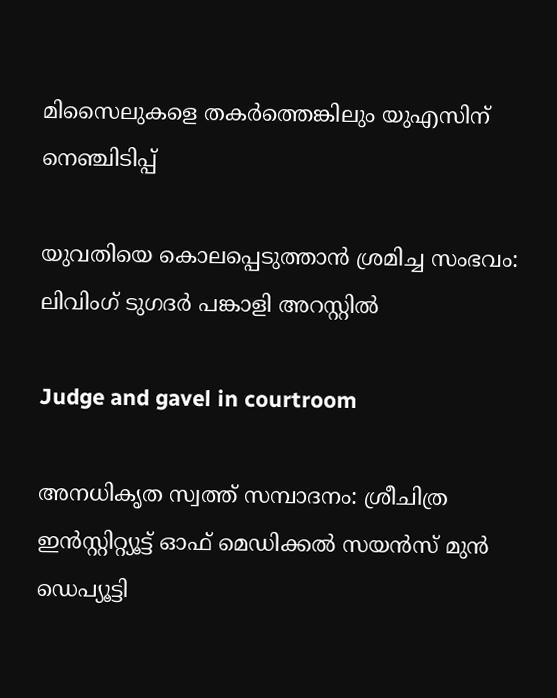മിസൈലുകളെ തകര്‍ത്തെങ്കിലും യുഎസിന് നെഞ്ചിടിപ്പ്

യുവതിയെ കൊലപ്പെടുത്താന്‍ ശ്രമിച്ച സംഭവം: ലിവിംഗ് ടുഗദര്‍ പങ്കാളി അറസ്റ്റില്‍

Judge and gavel in courtroom

അനധികൃത സ്വത്ത് സമ്പാദനം: ശ്രീചിത്ര ഇന്‍സ്റ്റിറ്റ്യൂട്ട് ഓഫ് മെഡിക്കല്‍ സയന്‍സ് മുന്‍ ഡെപ്യൂട്ടി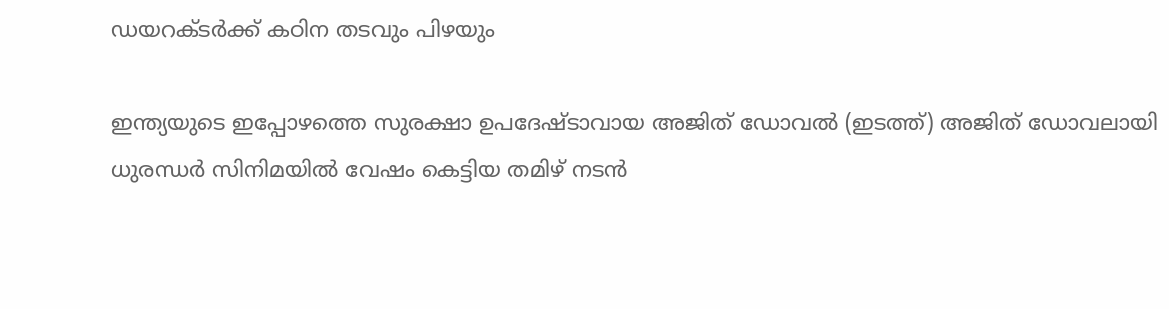ഡയറക്ടര്‍ക്ക് കഠിന തടവും പിഴയും

ഇന്ത്യയുടെ ഇപ്പോഴത്തെ സുരക്ഷാ ഉപദേഷ്ടാവായ അജിത് ഡോവല്‍ (ഇടത്ത്) അജിത് ഡോവലായി ധുരന്ധര്‍ സിനിമയില്‍ വേഷം കെട്ടിയ തമിഴ് നടന്‍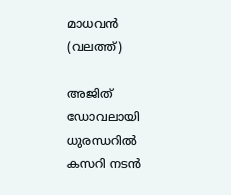മാധവന്‍ (വലത്ത്)

അജിത് ഡോവലായി ധുരന്ധറില്‍ കസറി നടന്‍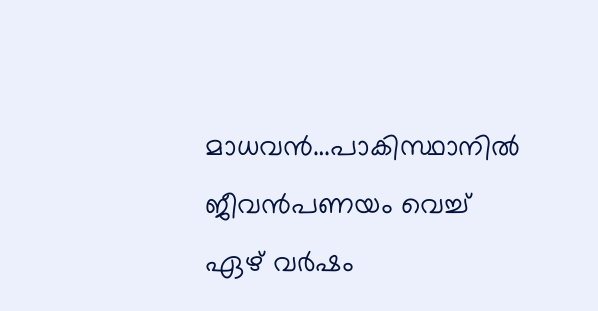മാധവന്‍…പാകിസ്ഥാനില്‍ ജീവന്‍പണയം വെച്ച് ഏഴ് വര്‍ഷം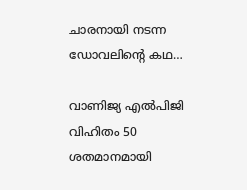ചാരനായി നടന്ന ഡോവലിന്റെ കഥ…

വാണിജ്യ എല്‍പിജി വിഹിതം 50 ശതമാനമായി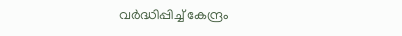വര്‍ദ്ധിപ്പിച്ച് കേന്ദ്രം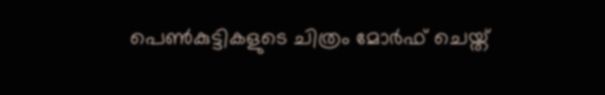പെണ്‍കുട്ടികളുടെ ചിത്രം മോര്‍ഫ് ചെയ്ത്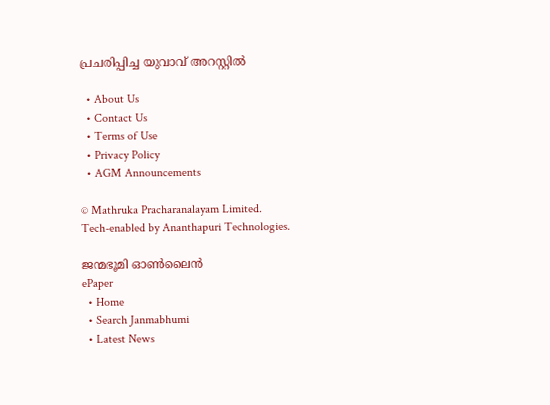പ്രചരിപ്പിച്ച യുവാവ് അറസ്റ്റില്‍

  • About Us
  • Contact Us
  • Terms of Use
  • Privacy Policy
  • AGM Announcements

© Mathruka Pracharanalayam Limited.
Tech-enabled by Ananthapuri Technologies.

ജന്മഭൂമി ഓണ്‍ലൈന്‍
ePaper
  • Home
  • Search Janmabhumi
  • Latest News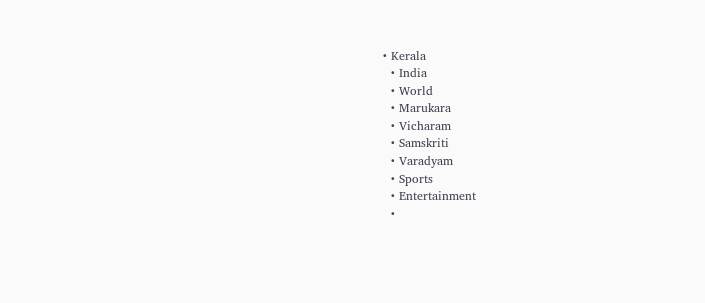• Kerala
  • India
  • World
  • Marukara
  • Vicharam
  • Samskriti
  • Varadyam
  • Sports
  • Entertainment
  •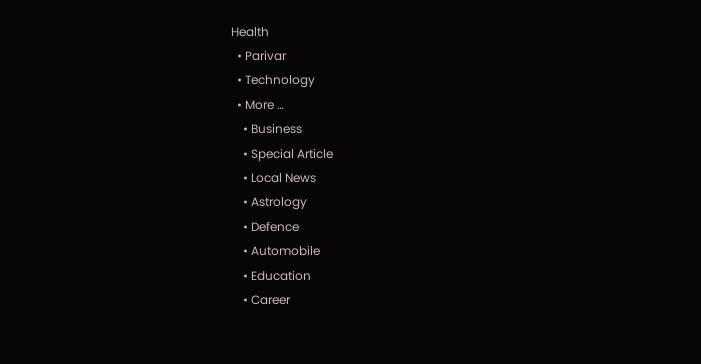Health
  • Parivar
  • Technology
  • More …
    • Business
    • Special Article
    • Local News
    • Astrology
    • Defence
    • Automobile
    • Education
    • Career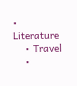• Literature
    • Travel
    •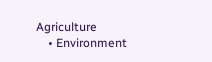Agriculture
    • Environment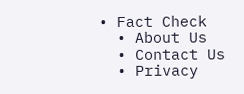• Fact Check
  • About Us
  • Contact Us
  • Privacy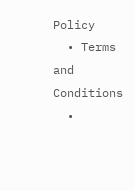Policy
  • Terms and Conditions
  •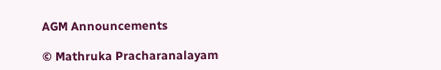AGM Announcements

© Mathruka Pracharanalayam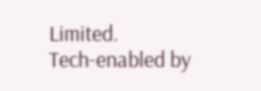Limited.
Tech-enabled by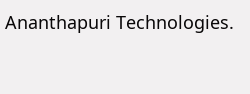Ananthapuri Technologies.